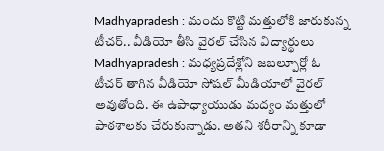Madhyapradesh : మందు కొట్టి మత్తులోకి జారుకున్న టీచర్.. వీడియో తీసి వైరల్ చేసిన విద్యార్థులు
Madhyapradesh : మధ్యప్రదేశ్లోని జబల్పూర్లో ఓ టీచర్ తాగిన వీడియో సోషల్ మీడియాలో వైరల్ అవుతోంది. ఈ ఉపాధ్యాయుడు మద్యం మత్తులో పాఠశాలకు చేరుకున్నాడు. అతని శరీరాన్ని కూడా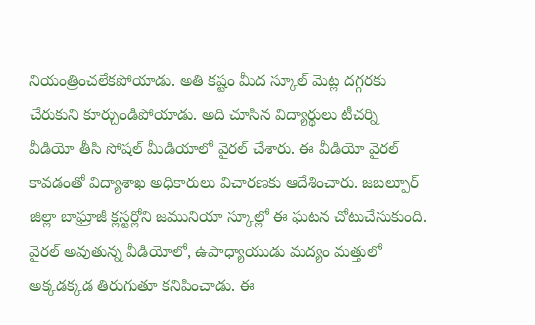నియంత్రించలేకపోయాడు. అతి కష్టం మీద స్కూల్ మెట్ల దగ్గరకు చేరుకుని కూర్చుండిపోయాడు. అది చూసిన విద్యార్థులు టీచర్ని వీడియో తీసి సోషల్ మీడియాలో వైరల్ చేశారు. ఈ వీడియో వైరల్ కావడంతో విద్యాశాఖ అధికారులు విచారణకు ఆదేశించారు. జబల్పూర్ జిల్లా బాఘ్రాజీ క్లస్టర్లోని జమునియా స్కూల్లో ఈ ఘటన చోటుచేసుకుంది.
వైరల్ అవుతున్న వీడియోలో, ఉపాధ్యాయుడు మద్యం మత్తులో అక్కడక్కడ తిరుగుతూ కనిపించాడు. ఈ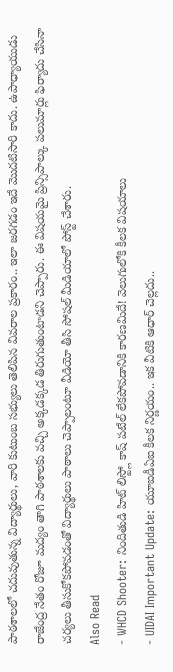పాఠశాలలో చదువుతున్న విద్యార్థులు, వారి కుటుంబ సభ్యులు తెలిపిన వివరాల ప్రకారం.. ఇలా జరగడం ఇదే మొదటిసారి కాదు. ఉపాధ్యాయుడు రాజేంద్ర నేతం రోజూ మద్యం తాగి పాఠశాలకు వచ్చి అక్కడక్కడ తిరుగుతుంటాడని చెప్పారు. ఈ విషయమై ప్రిన్సిపాల్కు పలుమార్లు ఫిర్యాదు చేసినా చర్యలు తీసుకోకపోవడంతో విద్యార్థులు పాఠాలు చెప్పాలంటూ వీడియో తీసి సోషల్ మీడియాలో పోస్ట్ చేశారు.
Also Read
- WHCD Shooter: నిందితుడి హిట్ లిస్ట్లో కాష్ పటేల్ లేకపోవడానికి కారణమిదే! వెలుగులోకి కీలక విషయాలు
- UIDAI Important Update: యూఐడీఏఐ కీలక నిర్ణయం.. ఇక వీటికి ఆధార్ చెల్లదు..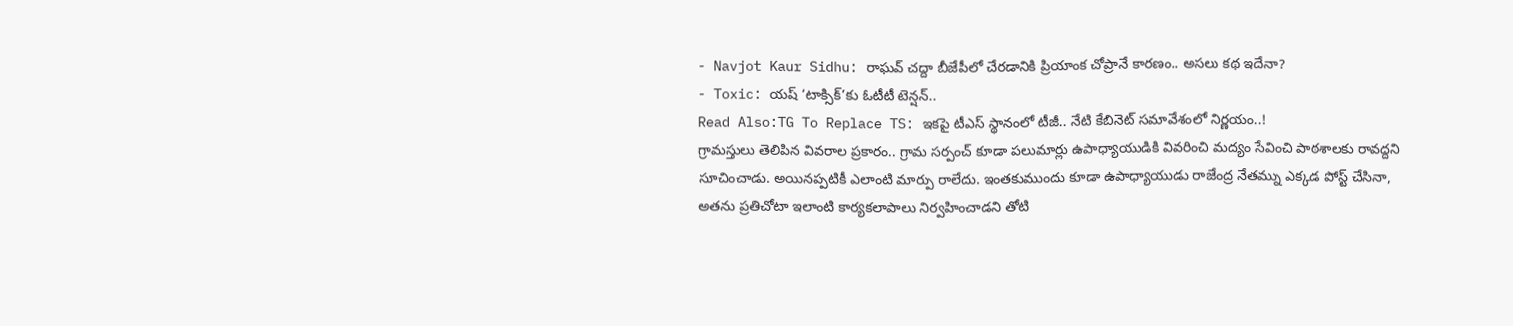- Navjot Kaur Sidhu: రాఘవ్ చద్దా బీజేపీలో చేరడానికి ప్రియాంక చోప్రానే కారణం.. అసలు కథ ఇదేనా?
- Toxic: యష్ ‘టాక్సిక్’కు ఓటీటీ టెన్షన్..
Read Also:TG To Replace TS: ఇకపై టీఎస్ స్థానంలో టీజీ.. నేటి కేబినెట్ సమావేశంలో నిర్ణయం..!
గ్రామస్తులు తెలిపిన వివరాల ప్రకారం.. గ్రామ సర్పంచ్ కూడా పలుమార్లు ఉపాధ్యాయుడికి వివరించి మద్యం సేవించి పాఠశాలకు రావద్దని సూచించాడు. అయినప్పటికీ ఎలాంటి మార్పు రాలేదు. ఇంతకుముందు కూడా ఉపాధ్యాయుడు రాజేంద్ర నేతమ్ను ఎక్కడ పోస్ట్ చేసినా, అతను ప్రతిచోటా ఇలాంటి కార్యకలాపాలు నిర్వహించాడని తోటి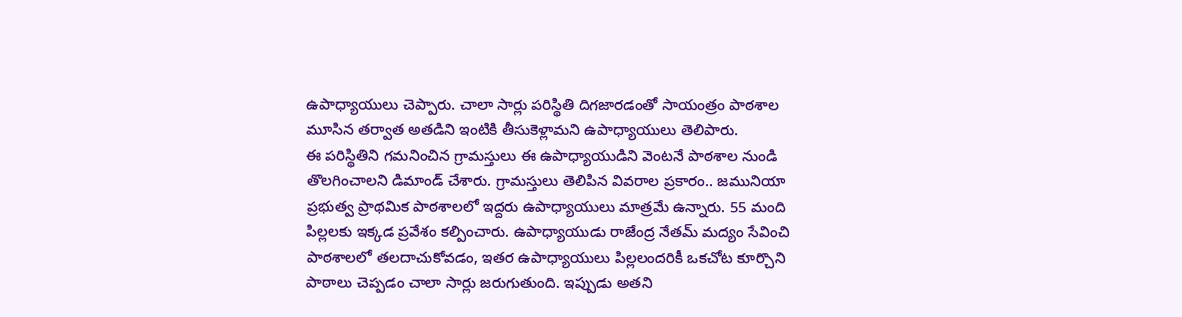ఉపాధ్యాయులు చెప్పారు. చాలా సార్లు పరిస్థితి దిగజారడంతో సాయంత్రం పాఠశాల మూసిన తర్వాత అతడిని ఇంటికి తీసుకెళ్లామని ఉపాధ్యాయులు తెలిపారు.
ఈ పరిస్థితిని గమనించిన గ్రామస్తులు ఈ ఉపాధ్యాయుడిని వెంటనే పాఠశాల నుండి తొలగించాలని డిమాండ్ చేశారు. గ్రామస్తులు తెలిపిన వివరాల ప్రకారం.. జమునియా ప్రభుత్వ ప్రాథమిక పాఠశాలలో ఇద్దరు ఉపాధ్యాయులు మాత్రమే ఉన్నారు. 55 మంది పిల్లలకు ఇక్కడ ప్రవేశం కల్పించారు. ఉపాధ్యాయుడు రాజేంద్ర నేతమ్ మద్యం సేవించి పాఠశాలలో తలదాచుకోవడం, ఇతర ఉపాధ్యాయులు పిల్లలందరికీ ఒకచోట కూర్చొని పాఠాలు చెప్పడం చాలా సార్లు జరుగుతుంది. ఇప్పుడు అతని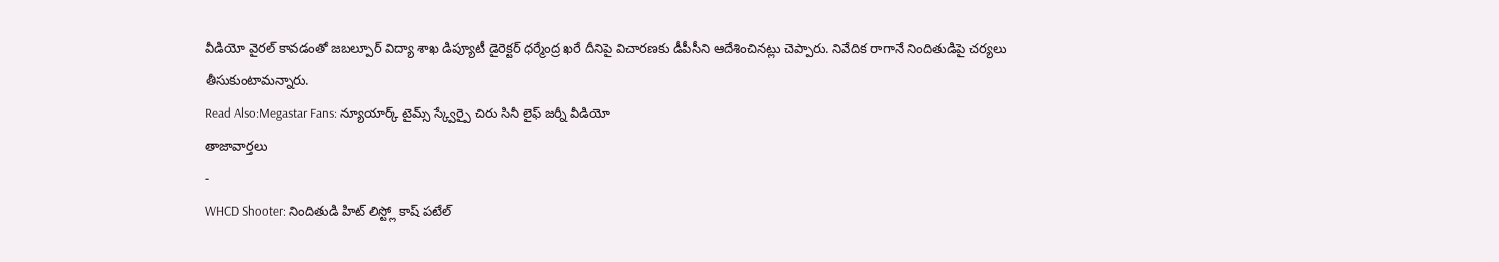వీడియో వైరల్ కావడంతో జబల్పూర్ విద్యా శాఖ డిప్యూటీ డైరెక్టర్ ధర్మేంద్ర ఖరే దీనిపై విచారణకు డీపీసీని ఆదేశించినట్లు చెప్పారు. నివేదిక రాగానే నిందితుడిపై చర్యలు తీసుకుంటామన్నారు.
Read Also:Megastar Fans: న్యూయార్క్ టైమ్స్ స్క్వేర్పై చిరు సినీ లైఫ్ జర్నీ వీడియో
తాజావార్తలు
-
WHCD Shooter: నిందితుడి హిట్ లిస్ట్లో కాష్ పటేల్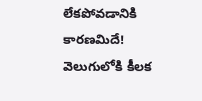లేకపోవడానికి కారణమిదే! వెలుగులోకి కీలక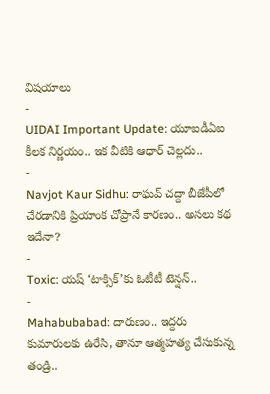విషయాలు
-
UIDAI Important Update: యూఐడీఏఐ కీలక నిర్ణయం.. ఇక వీటికి ఆధార్ చెల్లదు..
-
Navjot Kaur Sidhu: రాఘవ్ చద్దా బీజేపీలో చేరడానికి ప్రియాంక చోప్రానే కారణం.. అసలు కథ ఇదేనా?
-
Toxic: యష్ ‘టాక్సిక్’కు ఓటీటీ టెన్షన్..
-
Mahabubabad: దారుణం.. ఇద్దరు కుమారులకు ఉరేసి, తానూ ఆత్మహత్య చేసుకున్న తండ్రి..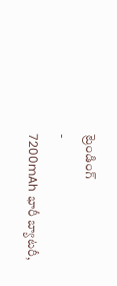ట్రెండింగ్
-
7200mAh భారీ బ్యాటరీ,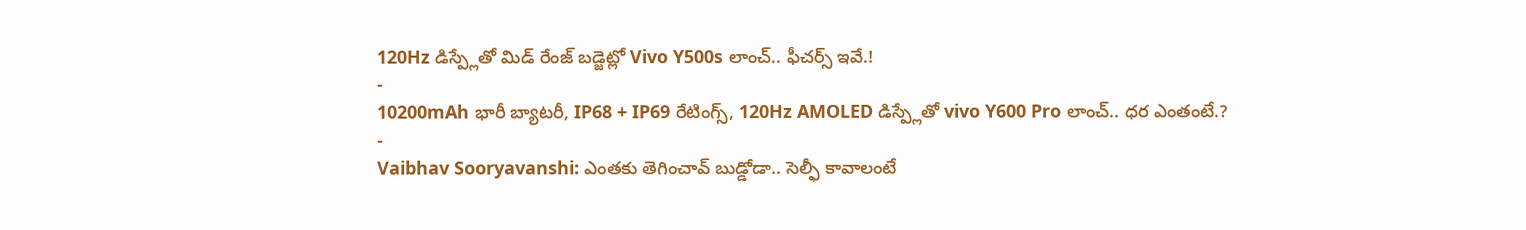120Hz డిస్ప్లేతో మిడ్ రేంజ్ బడ్జెట్లో Vivo Y500s లాంచ్.. ఫీచర్స్ ఇవే.!
-
10200mAh భారీ బ్యాటరీ, IP68 + IP69 రేటింగ్స్, 120Hz AMOLED డిస్ప్లేతో vivo Y600 Pro లాంచ్.. ధర ఎంతంటే.?
-
Vaibhav Sooryavanshi: ఎంతకు తెగించావ్ బుడ్డోడా.. సెల్ఫీ కావాలంటే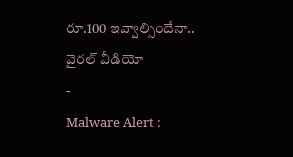రూ.100 ఇవ్వాల్సిందేనా.. వైరల్ వీడియో
-
Malware Alert :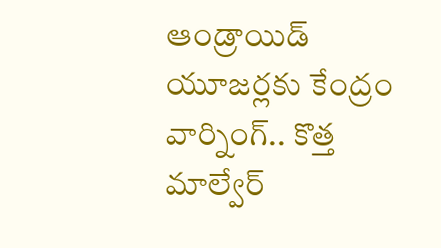ఆండ్రాయిడ్ యూజర్లకు కేంద్రం వార్నింగ్.. కొత్త మాల్వేర్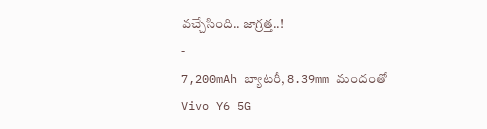వచ్చేసింది.. జాగ్రత్త..!
-
7,200mAh బ్యాటరీ, 8.39mm మందంతో Vivo Y6 5G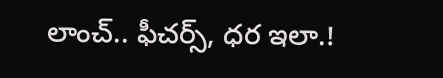లాంచ్.. ఫీచర్స్, ధర ఇలా.!